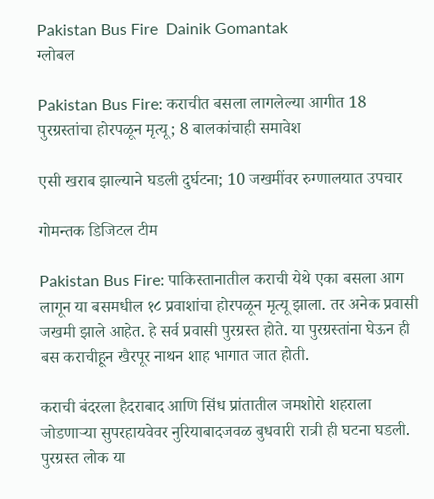Pakistan Bus Fire  Dainik Gomantak
ग्लोबल

Pakistan Bus Fire: कराचीत बसला लागलेल्या आगीत 18 पुरग्रस्तांचा होरपळून मृत्यू; 8 बालकांचाही समावेश

एसी खराब झाल्याने घडली दुर्घटना; 10 जखमींवर रुग्णालयात उपचार

गोमन्तक डिजिटल टीम

Pakistan Bus Fire: पाकिस्तानातील कराची येथे एका बसला आग लागून या बसमधील १८ प्रवाशांचा होरपळून मृत्यू झाला. तर अनेक प्रवासी जखमी झाले आहेत. हे सर्व प्रवासी पुरग्रस्त होते. या पुरग्रस्तांना घेऊन ही बस कराचीहून खैरपूर नाथन शाह भागात जात होती.

कराची बंदरला हैदराबाद आणि सिंध प्रांतातील जमशोरो शहराला जोडणाऱ्या सुपरहायवेवर नुरियाबादजवळ बुधवारी रात्री ही घटना घडली. पुरग्रस्त लोक या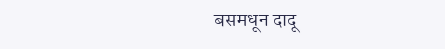बसमधून दादू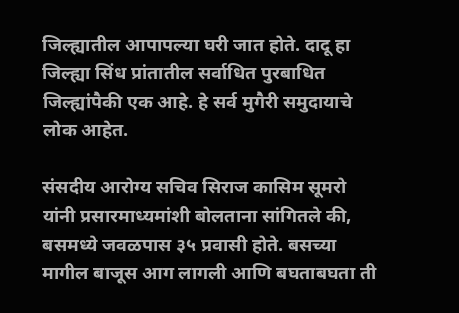जिल्ह्यातील आपापल्या घरी जात होते. दादू हा जिल्ह्या सिंध प्रांतातील सर्वाधित पुरबाधित जिल्ह्यांपैकी एक आहे. हे सर्व मुगैरी समुदायाचे लोक आहेत.

संसदीय आरोग्य सचिव सिराज कासिम सूमरो यांनी प्रसारमाध्यमांशी बोलताना सांगितले की, बसमध्ये जवळपास ३५ प्रवासी होते. बसच्या मागील बाजूस आग लागली आणि बघताबघता ती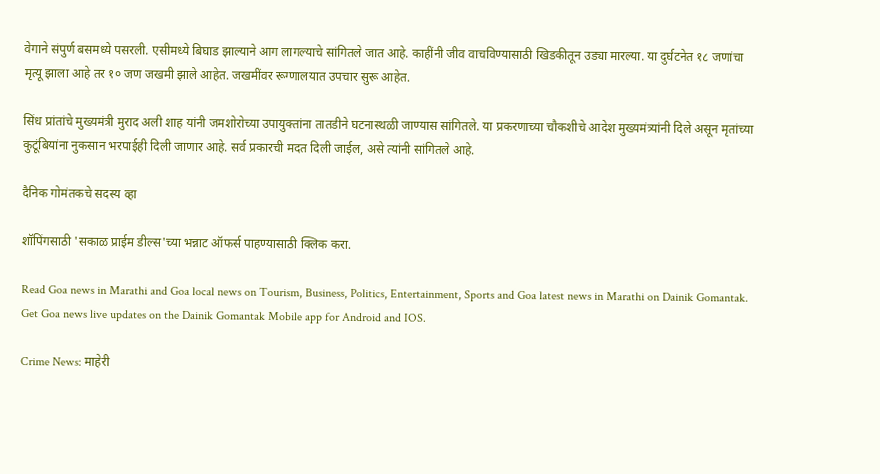वेगाने संपुर्ण बसमध्ये पसरली. एसीमध्ये बिघाड झाल्याने आग लागल्याचे सांगितले जात आहे. काहींनी जीव वाचविण्यासाठी खिडकीतून उड्या मारल्या. या दुर्घटनेत १८ जणांचा मृत्यू झाला आहे तर १० जण जखमी झाले आहेत. जखमींवर रूग्णालयात उपचार सुरू आहेत.

सिंध प्रांतांचे मुख्यमंत्री मुराद अली शाह यांनी जमशोरोच्या उपायुक्तांना तातडीने घटनास्थळी जाण्यास सांगितले. या प्रकरणाच्या चौकशीचे आदेश मुख्यमंत्र्यांनी दिले असून मृतांच्या कुटूंबियांना नुकसान भरपाईही दिली जाणार आहे. सर्व प्रकारची मदत दिली जाईल, असे त्यांनी सांगितले आहे.

दैनिक गोमंतकचे सदस्य व्हा

शॉपिंगसाठी 'सकाळ प्राईम डील्स'च्या भन्नाट ऑफर्स पाहण्यासाठी क्लिक करा.

Read Goa news in Marathi and Goa local news on Tourism, Business, Politics, Entertainment, Sports and Goa latest news in Marathi on Dainik Gomantak. Get Goa news live updates on the Dainik Gomantak Mobile app for Android and IOS.

Crime News: माहेरी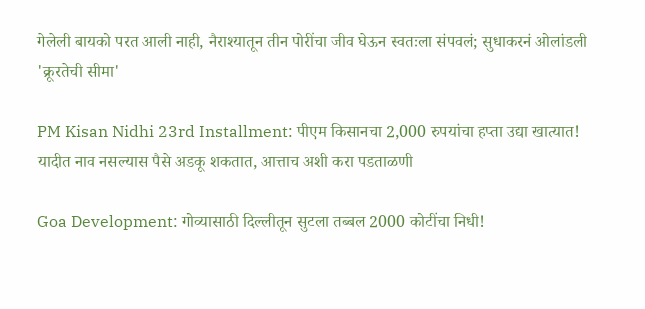गेलेली बायको परत आली नाही, नैराश्यातून तीन पोरींचा जीव घेऊन स्वतःला संपवलं; सुधाकरनं ओलांडली 'क्रूरतेची सीमा'

PM Kisan Nidhi 23rd Installment: पीएम किसानचा 2,000 रुपयांचा हप्ता उद्या खात्यात! यादीत नाव नसल्यास पैसे अडकू शकतात, आत्ताच अशी करा पडताळणी

Goa Development: गोव्यासाठी दिल्लीतून सुटला तब्बल 2000 कोटींचा निधी!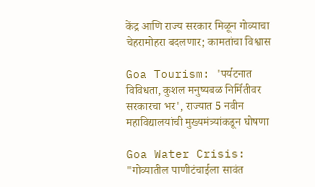केंद्र आणि राज्य सरकार मिळून गोव्याचा चेहरामोहरा बदलणार; कामतांचा विश्वास

Goa Tourism: 'पर्यटनात विविधता, कुशल मनुष्यबळ निर्मितीवर सरकारचा भर', राज्यात 5 नवीन महाविद्यालयांची मुख्यमंत्र्यांकडून घोषणा

Goa Water Crisis: "गोव्यातील पाणीटंचाईला सावंत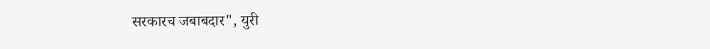सरकारच जबाबदार", युरी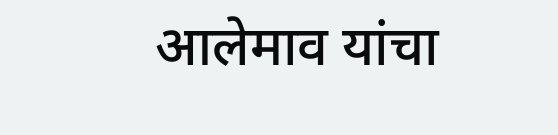आलेमाव यांचा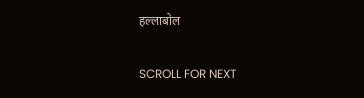हल्लाबोल

SCROLL FOR NEXT